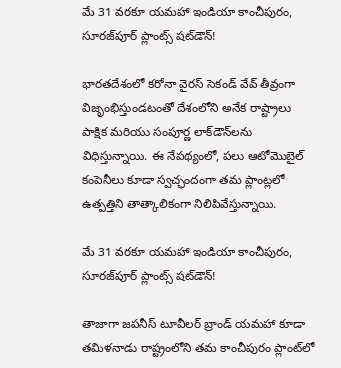మే 31 వరకూ యమహా ఇండియా కాంచీపురం, సూరజ్‌పూర్ ప్లాంట్స్ షట్‌డౌన్!

భారతదేశంలో కరోనా వైరస్ సెకండ్ వేవ్ తీవ్రంగా విజృంభిస్తుండటంతో దేశంలోని అనేక రాష్ట్రాలు పాక్షిక మరియు సంపూర్ణ లాక్‌డౌన్‌లను విధిస్తున్నాయి. ఈ నేపథ్యంలో, పలు ఆటోమొబైల్ కంపెనీలు కూడా స్వచ్ఛందంగా తమ ప్లాంట్లలో ఉత్పత్తిని తాత్కాలికంగా నిలిపివేస్తున్నాయి.

మే 31 వరకూ యమహా ఇండియా కాంచీపురం, సూరజ్‌పూర్ ప్లాంట్స్ షట్‌డౌన్!

తాజాగా జపనీస్ టూవీలర్ బ్రాండ్ యమహా కూడా తమిళనాడు రాష్ట్రంలోని తమ కాంచీపురం ప్లాంట్‌లో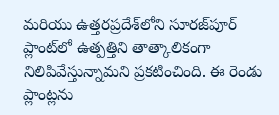మరియు ఉత్తరప్రదేశ్‌లోని సూరజ్‌పూర్ ప్లాంట్‌లో ఉత్పత్తిని తాత్కాలికంగా నిలిపివేస్తున్నామని ప్రకటించింది. ఈ రెండు ప్లాంట్లను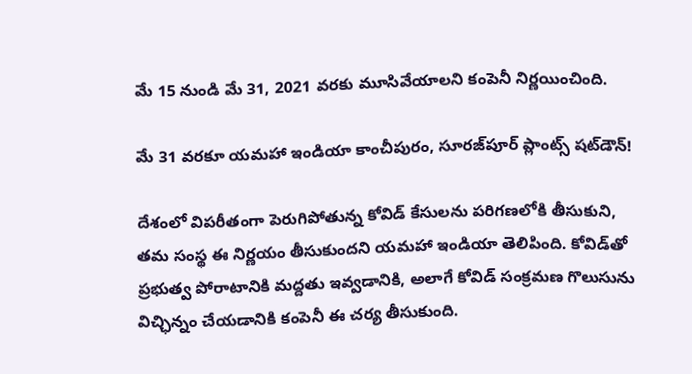మే 15 నుండి మే 31, 2021 వరకు మూసివేయాలని కంపెనీ నిర్ణయించింది.

మే 31 వరకూ యమహా ఇండియా కాంచీపురం, సూరజ్‌పూర్ ప్లాంట్స్ షట్‌డౌన్!

దేశంలో విపరీతంగా పెరుగిపోతున్న కోవిడ్ కేసులను పరిగణలోకి తీసుకుని, తమ సంస్థ ఈ నిర్ణయం తీసుకుందని యమహా ఇండియా తెలిపింది. కోవిడ్‌తో ప్రభుత్వ పోరాటానికి మద్దతు ఇవ్వడానికి, అలాగే కోవిడ్ సంక్రమణ గొలుసును విచ్ఛిన్నం చేయడానికి కంపెనీ ఈ చర్య తీసుకుంది.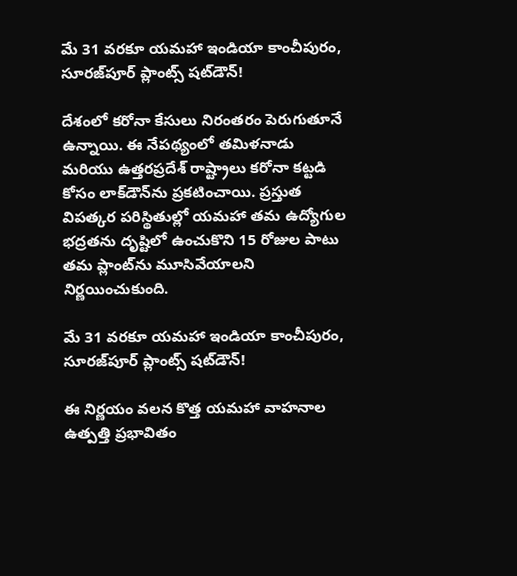మే 31 వరకూ యమహా ఇండియా కాంచీపురం, సూరజ్‌పూర్ ప్లాంట్స్ షట్‌డౌన్!

దేశంలో కరోనా కేసులు నిరంతరం పెరుగుతూనే ఉన్నాయి. ఈ నేపథ్యంలో తమిళనాడు మరియు ఉత్తరప్రదేశ్ రాష్ట్రాలు కరోనా కట్టడి కోసం లాక్‌డౌన్‌ను ప్రకటించాయి. ప్రస్తుత విపత్కర పరిస్థితుల్లో యమహా తమ ఉద్యోగుల భద్రతను దృష్టిలో ఉంచుకొని 15 రోజుల పాటు తమ ప్లాంట్‌ను మూసివేయాలని నిర్ణయించుకుంది.

మే 31 వరకూ యమహా ఇండియా కాంచీపురం, సూరజ్‌పూర్ ప్లాంట్స్ షట్‌డౌన్!

ఈ నిర్ణయం వలన కొత్త యమహా వాహనాల ఉత్పత్తి ప్రభావితం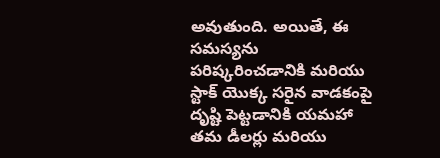అవుతుంది. అయితే, ఈ సమస్యను పరిష్కరించడానికి మరియు స్టాక్ యొక్క సరైన వాడకంపై దృష్టి పెట్టడానికి యమహా తమ డీలర్లు మరియు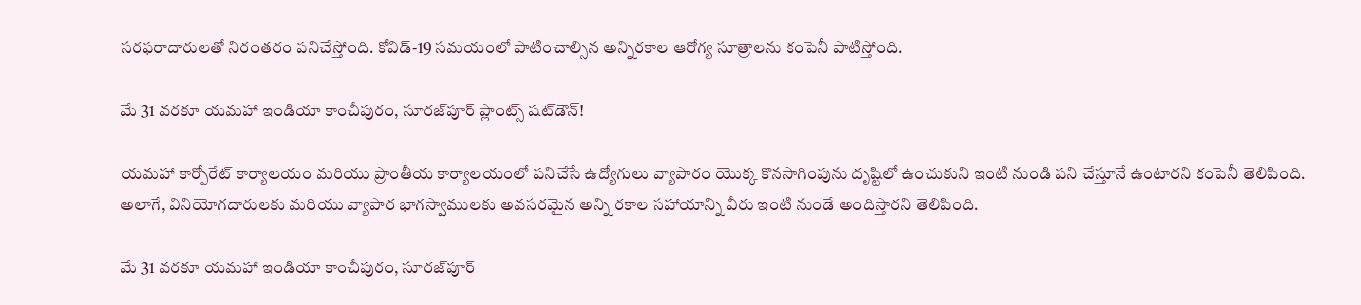సరఫరాదారులతో నిరంతరం పనిచేస్తోంది. కోవిడ్-19 సమయంలో పాటించాల్సిన అన్నిరకాల ఆరోగ్య సూత్రాలను కంపెనీ పాటిస్తోంది.

మే 31 వరకూ యమహా ఇండియా కాంచీపురం, సూరజ్‌పూర్ ప్లాంట్స్ షట్‌డౌన్!

యమహా కార్పోరేట్ కార్యాలయం మరియు ప్రాంతీయ కార్యాలయంలో పనిచేసే ఉద్యోగులు వ్యాపారం యొక్క కొనసాగింపును దృష్టిలో ఉంచుకుని ఇంటి నుండి పని చేస్తూనే ఉంటారని కంపెనీ తెలిపింది. అలాగే, వినియోగదారులకు మరియు వ్యాపార భాగస్వాములకు అవసరమైన అన్ని రకాల సహాయాన్ని వీరు ఇంటి నుండే అందిస్తారని తెలిపింది.

మే 31 వరకూ యమహా ఇండియా కాంచీపురం, సూరజ్‌పూర్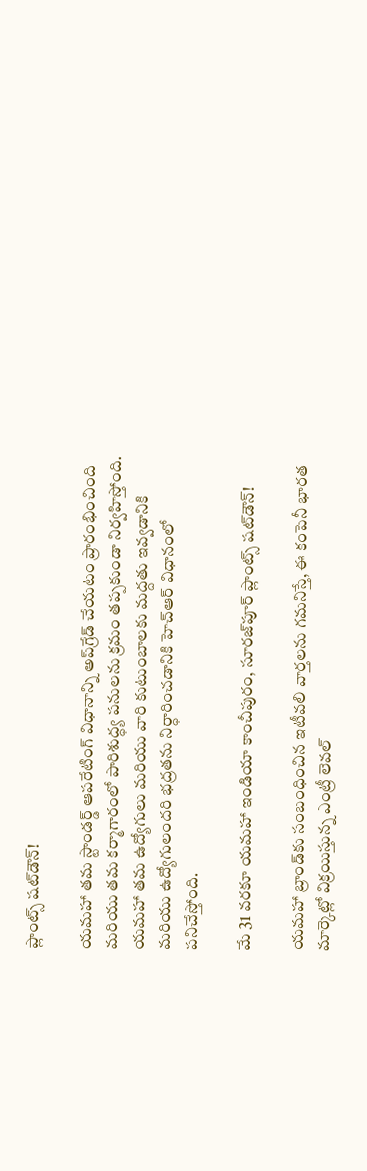ప్లాంట్స్ షట్‌డౌన్!

యమహా తమ స్టాండర్డ్ ఆపరేటింగ్ విధానాన్ని అప్‌గ్రేడ్ చేయటం ప్రారంభించింది మరియు తమ కర్మాగారంలో పారిశుద్ధ్య పనులను క్రమం తప్పకుండా నిర్వహిస్తోంది. యమహా తమ ఉద్యోగులు మరియు వారి కుటుంబాలకు మద్దతు ఇవ్వడానికి మరియు ఉద్యోగులందరి భద్రతను నిర్ధారించడానికి హెచ్ఆర్ విధానంలో పనిచేస్తోంది.

మే 31 వరకూ యమహా ఇండియా కాంచీపురం, సూరజ్‌పూర్ ప్లాంట్స్ షట్‌డౌన్!

యమహా బ్రాండ్‌కు సంబంధించిన ఇటీవలి వార్తలను గమనిస్తే, ఈ కంపెనీ భారత మార్కెట్లో విక్రయిస్తున్న ఎంట్రీ లెవల్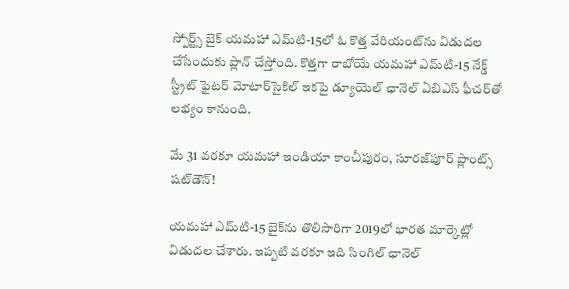స్పోర్ట్స్ బైక్ యమహా ఎమ్‌టి-15లో ఓ కొత్త వేరియంట్‌ను విడుదల చేసేందుకు ప్లాన్ చేస్తోంది. కొత్తగా రాబోయే యమహా ఎమ్‌టి-15 నేక్డ్ స్ట్రీట్ ఫైటర్ మోటార్‌సైకిల్ ఇకపై డ్యూయెల్ ఛానెల్ ఏబిఎస్ ఫీచర్‌తో లభ్యం కానుంది.

మే 31 వరకూ యమహా ఇండియా కాంచీపురం, సూరజ్‌పూర్ ప్లాంట్స్ షట్‌డౌన్!

యమహా ఎమ్‌టి-15 బైక్‌ను తొలిసారిగా 2019లో భారత మార్కెట్లో విడుదల చేశారు. ఇప్పటి వరకూ ఇది సింగిల్ ఛానెల్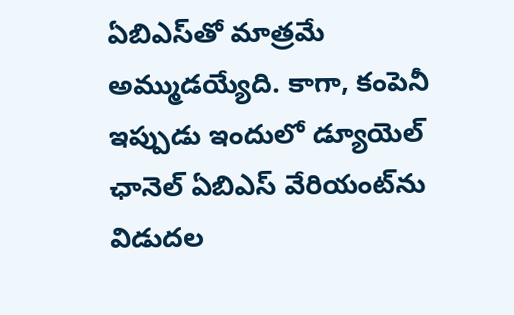ఏబిఎస్‌తో మాత్రమే అమ్ముడయ్యేది. కాగా, కంపెనీ ఇప్పుడు ఇందులో డ్యూయెల్ ఛానెల్ ఏబిఎస్ వేరియంట్‌ను విడుదల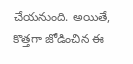చేయనుంది. అయితే, కొత్తగా జోడించిన ఈ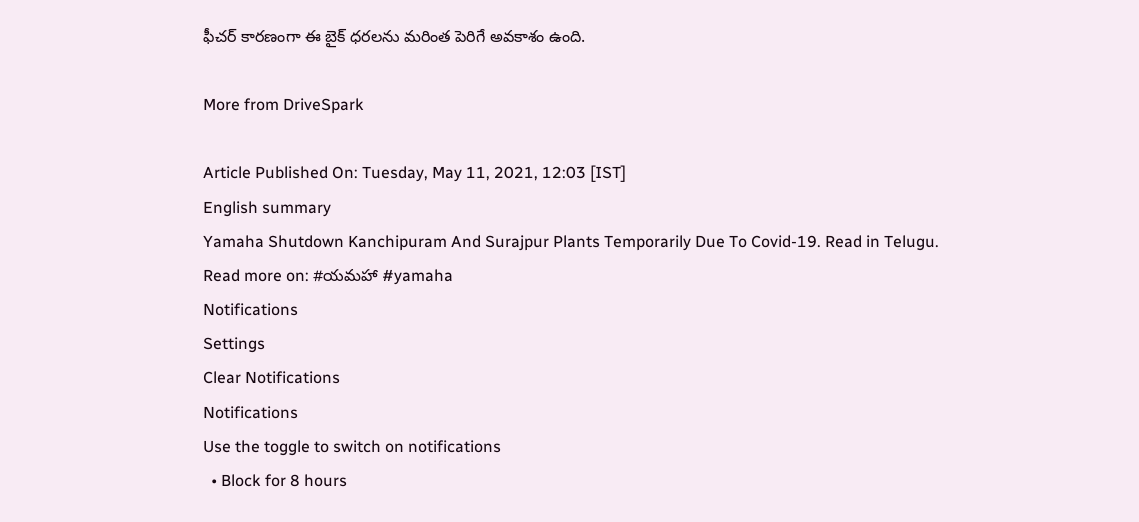ఫీచర్ కారణంగా ఈ బైక్ ధరలను మరింత పెరిగే అవకాశం ఉంది.

More from DriveSpark

Article Published On: Tuesday, May 11, 2021, 12:03 [IST]
English summary
Yamaha Shutdown Kanchipuram And Surajpur Plants Temporarily Due To Covid-19. Read in Telugu.
Read more on: #యమహా #yamaha
Notifications
Settings
Clear Notifications
Notifications
Use the toggle to switch on notifications
  • Block for 8 hours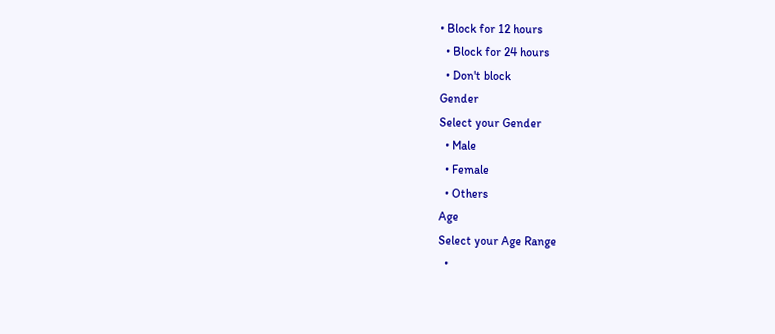• Block for 12 hours
  • Block for 24 hours
  • Don't block
Gender
Select your Gender
  • Male
  • Female
  • Others
Age
Select your Age Range
  •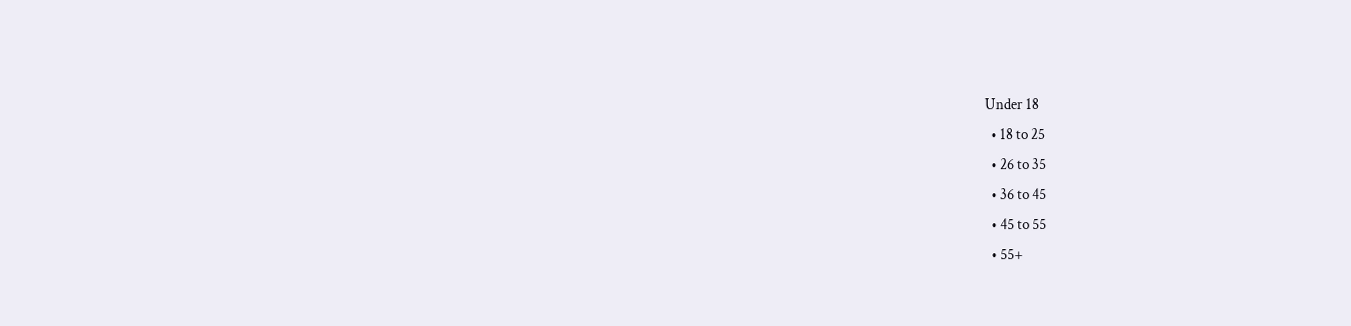Under 18
  • 18 to 25
  • 26 to 35
  • 36 to 45
  • 45 to 55
  • 55+